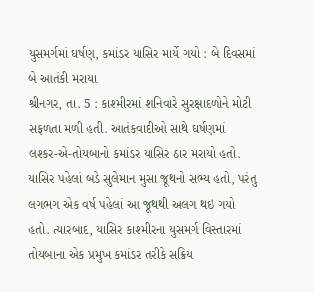યુસમર્ગમાં ઘર્ષણ, કમાંડર યાસિર માર્યે ગયો : બે દિવસમાં બે આતંકી મરાયા
શ્રીનગર, તા. 5 : કાશ્મીરમાં શનિવારે સુરક્ષાદળોને મોટી સફળતા મળી હતી. આતંકવાદીઓ સાથે ઘર્ષણમાં લશ્કર-એ-તોયબાનો કમાંડર યાસિર ઠાર મરાયો હતો. યાસિર પહેલાં બડે સુલેમાન મુસા જૂથનો સભ્ય હતો, પરંતુ લગભગ એક વર્ષ પહેલાં આ જૂથથી અલગ થઇ ગયો હતો. ત્યારબાદ, યાસિર કાશ્મીરના યુસમર્ગ વિસ્તારમાં તોયબાના એક પ્રમુખ કમાંડર તરીકે સક્રિય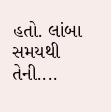હતો. લાંબા સમયથી તેની....